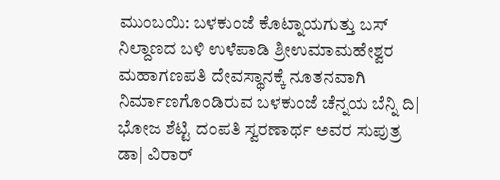ಮುಂಬಯಿ: ಬಳಕುಂಜೆ ಕೊಟ್ನಾಯಗುತ್ತು ಬಸ್ ನಿಲ್ದಾಣದ ಬಳಿ ಉಳೆಪಾಡಿ ಶ್ರೀಉಮಾಮಹೇಶ್ವರ ಮಹಾಗಣಪತಿ ದೇವಸ್ಥಾನಕ್ಕೆ ನೂತನವಾಗಿ ನಿರ್ಮಾಣಗೊಂಡಿರುವ ಬಳಕುಂಜೆ ಚೆನ್ನಯ ಬೆನ್ನಿ ದಿ| ಭೋಜ ಶೆಟ್ಟಿ ದಂಪತಿ ಸ್ವರಣಾರ್ಥ ಅವರ ಸುಪುತ್ರ ಡಾ| ವಿರಾರ್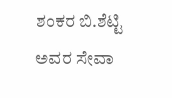ಶಂಕರ ಬಿ.ಶೆಟ್ಟಿ ಅವರ ಸೇವಾ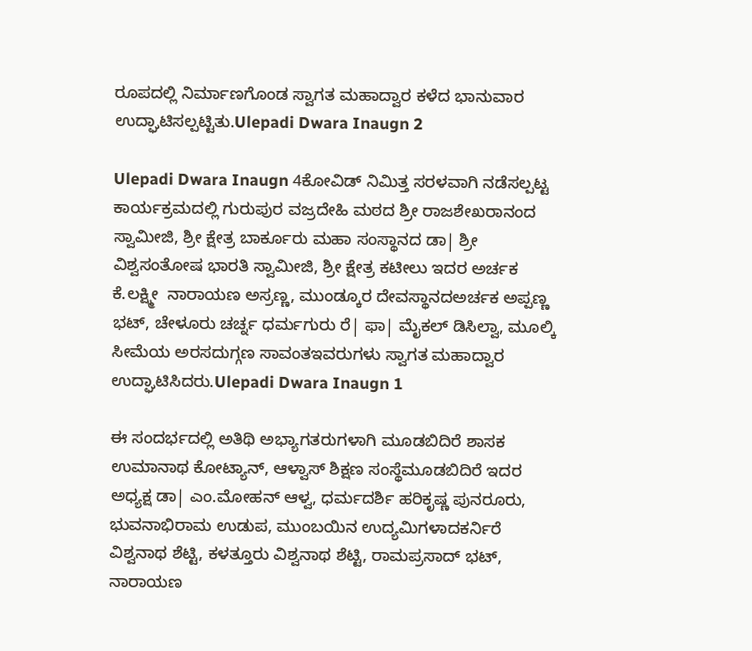ರೂಪದಲ್ಲಿ ನಿರ್ಮಾಣಗೊಂಡ ಸ್ವಾಗತ ಮಹಾದ್ವಾರ ಕಳೆದ ಭಾನುವಾರ ಉದ್ಘಾಟಿಸಲ್ಪಟ್ಟಿತು.Ulepadi Dwara Inaugn 2

Ulepadi Dwara Inaugn 4ಕೋವಿಡ್ ನಿಮಿತ್ತ ಸರಳವಾಗಿ ನಡೆಸಲ್ಪಟ್ಟ ಕಾರ್ಯಕ್ರಮದಲ್ಲಿ ಗುರುಪುರ ವಜ್ರದೇಹಿ ಮಠದ ಶ್ರೀ ರಾಜಶೇಖರಾನಂದ ಸ್ವಾಮೀಜಿ, ಶ್ರೀ ಕ್ಷೇತ್ರ ಬಾರ್ಕೂರು ಮಹಾ ಸಂಸ್ಥಾನದ ಡಾ| ಶ್ರೀ ವಿಶ್ವಸಂತೋಷ ಭಾರತಿ ಸ್ವಾಮೀಜಿ, ಶ್ರೀ ಕ್ಷೇತ್ರ ಕಟೀಲು ಇದರ ಅರ್ಚಕ ಕೆ.ಲಕ್ಷ್ಮೀ  ನಾರಾಯಣ ಅಸ್ರಣ್ಣ, ಮುಂಡ್ಕೂರ ದೇವಸ್ಥಾನದಅರ್ಚಕ ಅಪ್ಪಣ್ಣ ಭಟ್, ಚೇಳೂರು ಚರ್ಚ್ನ ಧರ್ಮಗುರು ರೆ| ಫಾ| ಮೈಕಲ್ ಡಿಸಿಲ್ವಾ, ಮೂಲ್ಕಿ ಸೀಮೆಯ ಅರಸದುಗ್ಗಣ ಸಾವಂತಇವರುಗಳು ಸ್ವಾಗತ ಮಹಾದ್ವಾರ ಉದ್ಘಾಟಿಸಿದರು.Ulepadi Dwara Inaugn 1

ಈ ಸಂದರ್ಭದಲ್ಲಿ ಅತಿಥಿ ಅಭ್ಯಾಗತರುಗಳಾಗಿ ಮೂಡಬಿದಿರೆ ಶಾಸಕ ಉಮಾನಾಥ ಕೋಟ್ಯಾನ್, ಆಳ್ವಾಸ್ ಶಿಕ್ಷಣ ಸಂಸ್ಥೆಮೂಡಬಿದಿರೆ ಇದರ ಅಧ್ಯಕ್ಷ ಡಾ| ಎಂ.ಮೋಹನ್ ಆಳ್ವ, ಧರ್ಮದರ್ಶಿ ಹರಿಕೃಷ್ಣ ಪುನರೂರು, ಭುವನಾಭಿರಾಮ ಉಡುಪ, ಮುಂಬಯಿನ ಉದ್ಯಮಿಗಳಾದಕರ್ನಿರೆ ವಿಶ್ವನಾಥ ಶೆಟ್ಟಿ, ಕಳತ್ತೂರು ವಿಶ್ವನಾಥ ಶೆಟ್ಟಿ, ರಾಮಪ್ರಸಾದ್ ಭಟ್, ನಾರಾಯಣ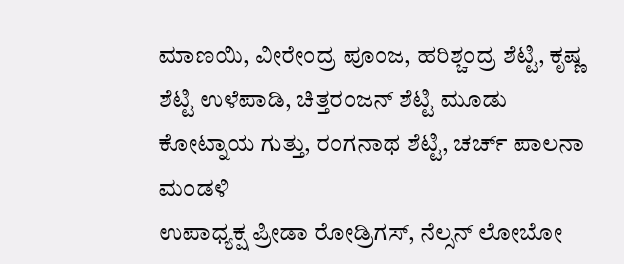ಮಾಣಯಿ, ವೀರೇಂದ್ರ ಪೂಂಜ, ಹರಿಶ್ಚಂದ್ರ ಶೆಟ್ಟಿ, ಕೃಷ್ಣ ಶೆಟ್ಟಿ ಉಳೆಪಾಡಿ, ಚಿತ್ತರಂಜನ್ ಶೆಟ್ಟಿ ಮೂಡು ಕೋಟ್ನಾಯ ಗುತ್ತು, ರಂಗನಾಥ ಶೆಟ್ಟಿ, ಚರ್ಚ್ ಪಾಲನಾ ಮಂಡಳಿ
ಉಪಾಧ್ಯಕ್ಷ ಪ್ರೀಡಾ ರೋಡ್ರಿಗಸ್, ನೆಲ್ಸನ್ ಲೋಬೋ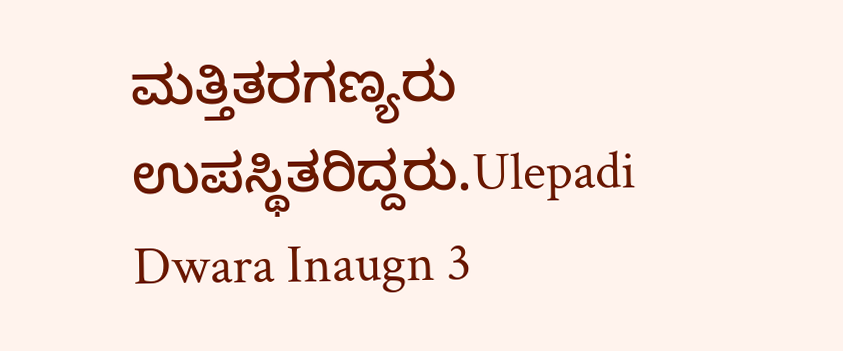ಮತ್ತಿತರಗಣ್ಯರು ಉಪಸ್ಥಿತರಿದ್ದರು.Ulepadi Dwara Inaugn 3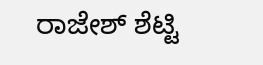ರಾಜೇಶ್ ಶೆಟ್ಟಿ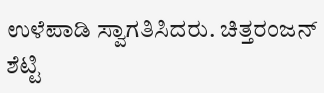ಉಳೆಪಾಡಿ ಸ್ವಾಗತಿಸಿದರು. ಚಿತ್ತರಂಜನ್ ಶೆಟ್ಟಿ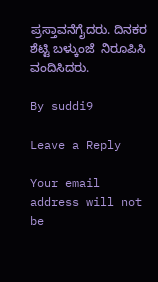ಪ್ರಸ್ತಾವನೆಗೈದರು. ದಿನಕರ ಶೆಟ್ಟಿ ಬಳ್ಕುಂಜೆ  ನಿರೂಪಿಸಿ ವಂದಿಸಿದರು.

By suddi9

Leave a Reply

Your email address will not be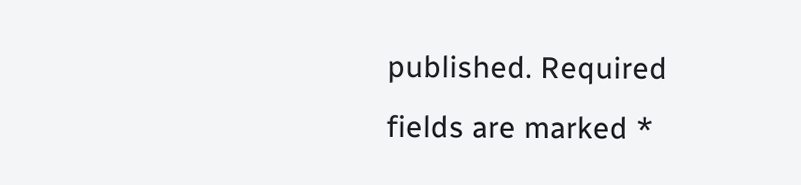published. Required fields are marked *